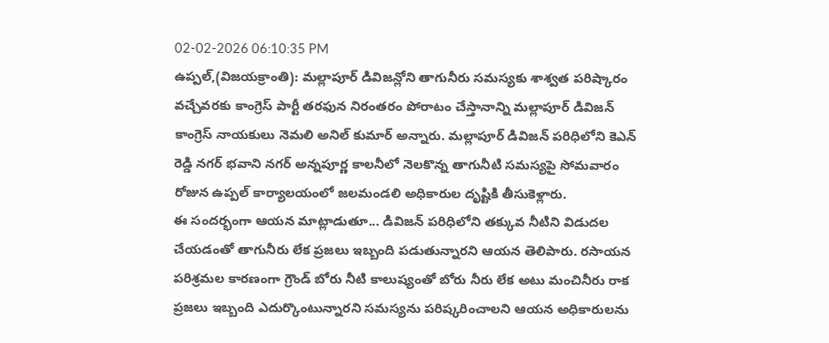02-02-2026 06:10:35 PM
ఉప్పల్,(విజయక్రాంతి): మల్లాపూర్ డివిజన్లోని తాగునీరు సమస్యకు శాశ్వత పరిష్కారం వచ్చేవరకు కాంగ్రెస్ పార్టీ తరఫున నిరంతరం పోరాటం చేస్తానాన్ని మల్లాపూర్ డివిజన్ కాంగ్రెస్ నాయకులు నెమలి అనిల్ కుమార్ అన్నారు. మల్లాపూర్ డివిజన్ పరిధిలోని కెఎన్ రెడ్డి నగర్ భవాని నగర్ అన్నపూర్ణ కాలనీలో నెలకొన్న తాగునీటి సమస్యపై సోమవారం రోజున ఉప్పల్ కార్యాలయంలో జలమండలి అధికారుల దృష్టికి తీసుకెళ్లారు.
ఈ సందర్భంగా ఆయన మాట్లాడుతూ... డివిజన్ పరిధిలోని తక్కువ నీటిని విడుదల చేయడంతో తాగునీరు లేక ప్రజలు ఇబ్బంది పడుతున్నారని ఆయన తెలిపారు. రసాయన పరిశ్రమల కారణంగా గ్రౌండ్ బోరు నీటి కాలుష్యంతో బోరు నీరు లేక అటు మంచినీరు రాక ప్రజలు ఇబ్బంది ఎదుర్కొంటున్నారని సమస్యను పరిష్కరించాలని ఆయన అధికారులను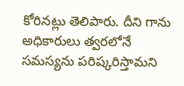కోరినట్లు తెలిపారు. దీని గాను అధికారులు త్వరలోనే సమస్యను పరిష్కరిస్తామని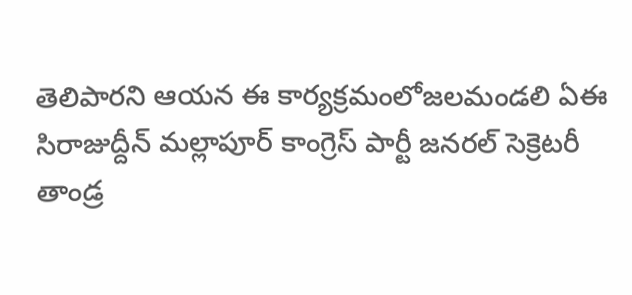తెలిపారని ఆయన ఈ కార్యక్రమంలోజలమండలి ఏఈ సిరాజుద్దీన్ మల్లాపూర్ కాంగ్రెస్ పార్టీ జనరల్ సెక్రెటరీ తాండ్ర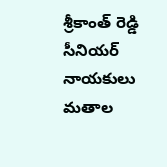శ్రీకాంత్ రెడ్డి సీనియర్ నాయకులు మతాల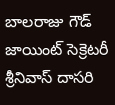బాలరాజు గౌడ్ జాయింట్ సెక్రెటరీ శ్రీనివాస్ దాసరి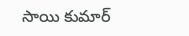సాయి కుమార్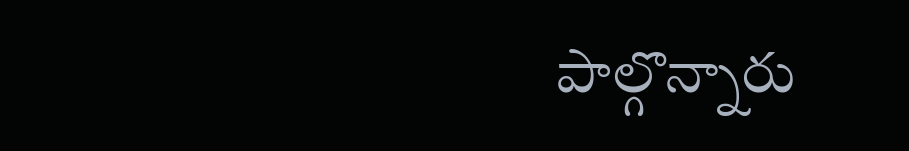పాల్గొన్నారు